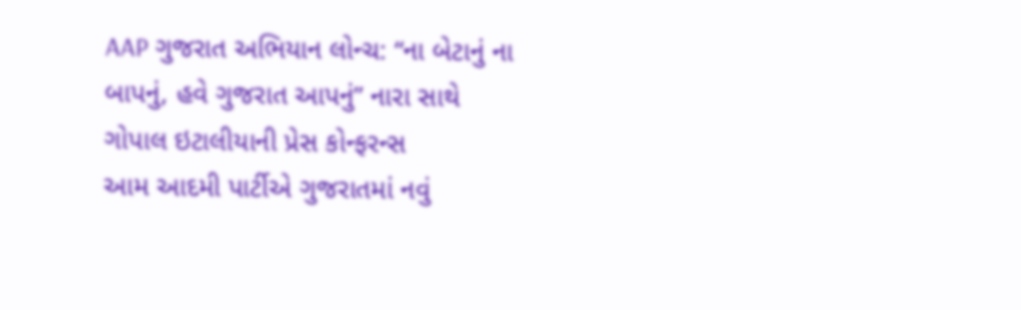AAP ગુજરાત અભિયાન લોન્ચ: “ના બેટાનું ના બાપનું, હવે ગુજરાત આપનું” નારા સાથે ગોપાલ ઇટાલીયાની પ્રેસ કોન્ફરન્સ
આમ આદમી પાર્ટીએ ગુજરાતમાં નવું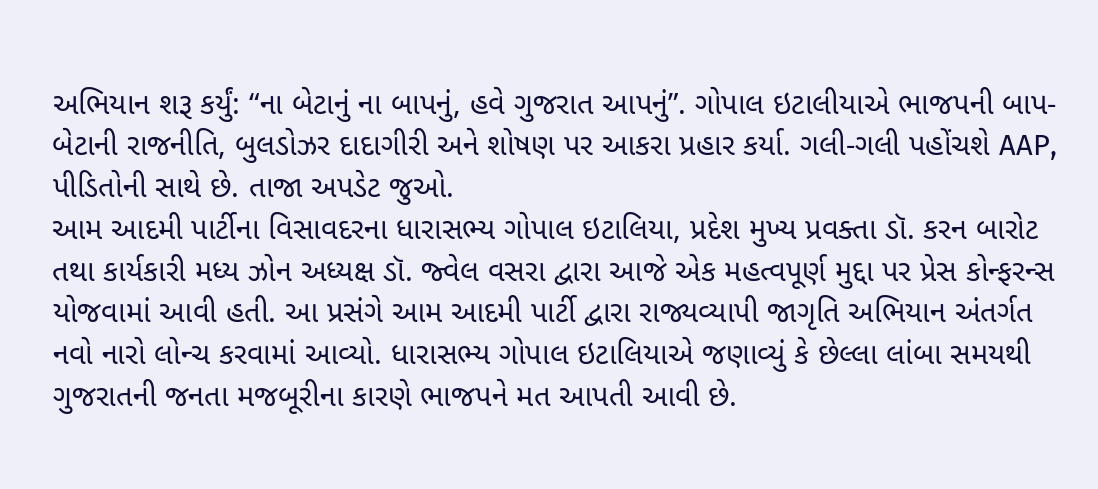અભિયાન શરૂ કર્યું: “ના બેટાનું ના બાપનું, હવે ગુજરાત આપનું”. ગોપાલ ઇટાલીયાએ ભાજપની બાપ-બેટાની રાજનીતિ, બુલડોઝર દાદાગીરી અને શોષણ પર આકરા પ્રહાર કર્યા. ગલી-ગલી પહોંચશે AAP, પીડિતોની સાથે છે. તાજા અપડેટ જુઓ.
આમ આદમી પાર્ટીના વિસાવદરના ધારાસભ્ય ગોપાલ ઇટાલિયા, પ્રદેશ મુખ્ય પ્રવક્તા ડૉ. કરન બારોટ તથા કાર્યકારી મધ્ય ઝોન અધ્યક્ષ ડૉ. જ્વેલ વસરા દ્વારા આજે એક મહત્વપૂર્ણ મુદ્દા પર પ્રેસ કોન્ફરન્સ યોજવામાં આવી હતી. આ પ્રસંગે આમ આદમી પાર્ટી દ્વારા રાજ્યવ્યાપી જાગૃતિ અભિયાન અંતર્ગત નવો નારો લોન્ચ કરવામાં આવ્યો. ધારાસભ્ય ગોપાલ ઇટાલિયાએ જણાવ્યું કે છેલ્લા લાંબા સમયથી ગુજરાતની જનતા મજબૂરીના કારણે ભાજપને મત આપતી આવી છે.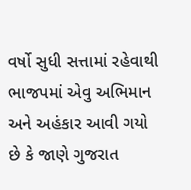વર્ષો સુધી સત્તામાં રહેવાથી ભાજપમાં એવુ અભિમાન અને અહંકાર આવી ગયો છે કે જાણે ગુજરાત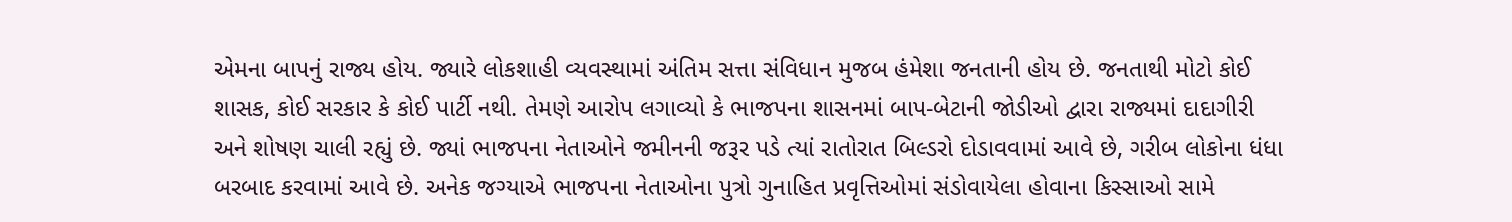એમના બાપનું રાજ્ય હોય. જ્યારે લોકશાહી વ્યવસ્થામાં અંતિમ સત્તા સંવિધાન મુજબ હંમેશા જનતાની હોય છે. જનતાથી મોટો કોઈ શાસક, કોઈ સરકાર કે કોઈ પાર્ટી નથી. તેમણે આરોપ લગાવ્યો કે ભાજપના શાસનમાં બાપ-બેટાની જોડીઓ દ્વારા રાજ્યમાં દાદાગીરી અને શોષણ ચાલી રહ્યું છે. જ્યાં ભાજપના નેતાઓને જમીનની જરૂર પડે ત્યાં રાતોરાત બિલ્ડરો દોડાવવામાં આવે છે, ગરીબ લોકોના ધંધા બરબાદ કરવામાં આવે છે. અનેક જગ્યાએ ભાજપના નેતાઓના પુત્રો ગુનાહિત પ્રવૃત્તિઓમાં સંડોવાયેલા હોવાના કિસ્સાઓ સામે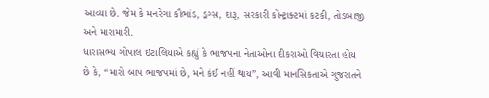આવ્યા છે. જેમ કે મનરેગા કૌભાંડ, ડ્રગ્સ, દારૂ, સરકારી કોન્ટ્રાક્ટમાં કટકી, તોડબાજી અને મારામારી.
ધારાસભ્ય ગોપાલ ઇટાલિયાએ કહ્યું કે ભાજપના નેતાઓના દીકરાઓ વિચારતા હોય છે કે, “મારો બાપ ભાજપમાં છે, મને કંઈ નહીં થાય”, આવી માનસિકતાએ ગુજરાતને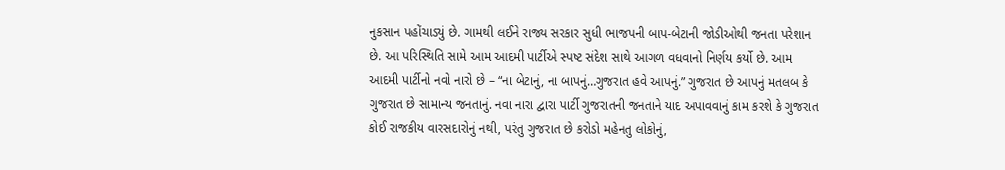નુકસાન પહોંચાડ્યું છે. ગામથી લઈને રાજ્ય સરકાર સુધી ભાજપની બાપ-બેટાની જોડીઓથી જનતા પરેશાન છે. આ પરિસ્થિતિ સામે આમ આદમી પાર્ટીએ સ્પષ્ટ સંદેશ સાથે આગળ વધવાનો નિર્ણય કર્યો છે. આમ આદમી પાર્ટીનો નવો નારો છે – “ના બેટાનું, ના બાપનું…ગુજરાત હવે આપનું.” ગુજરાત છે આપનું મતલબ કે ગુજરાત છે સામાન્ય જનતાનું. નવા નારા દ્વારા પાર્ટી ગુજરાતની જનતાને યાદ અપાવવાનું કામ કરશે કે ગુજરાત કોઈ રાજકીય વારસદારોનું નથી, પરંતુ ગુજરાત છે કરોડો મહેનતુ લોકોનું,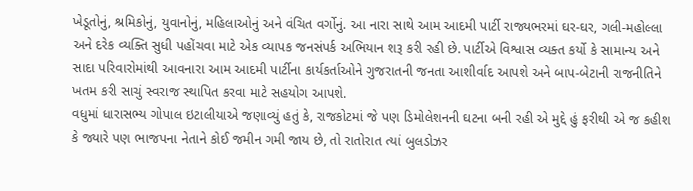ખેડૂતોનું, શ્રમિકોનું, યુવાનોનું, મહિલાઓનું અને વંચિત વર્ગોનું. આ નારા સાથે આમ આદમી પાર્ટી રાજ્યભરમાં ઘર-ઘર, ગલી-મહોલ્લા અને દરેક વ્યક્તિ સુધી પહોંચવા માટે એક વ્યાપક જનસંપર્ક અભિયાન શરૂ કરી રહી છે. પાર્ટીએ વિશ્વાસ વ્યક્ત કર્યો કે સામાન્ય અને સાદા પરિવારોમાંથી આવનારા આમ આદમી પાર્ટીના કાર્યકર્તાઓને ગુજરાતની જનતા આશીર્વાદ આપશે અને બાપ-બેટાની રાજનીતિને ખતમ કરી સાચું સ્વરાજ સ્થાપિત કરવા માટે સહયોગ આપશે.
વધુમાં ધારાસભ્ય ગોપાલ ઇટાલીયાએ જણાવ્યું હતું કે, રાજકોટમાં જે પણ ડિમોલેશનની ઘટના બની રહી એ મુદ્દે હું ફરીથી એ જ કહીશ કે જ્યારે પણ ભાજપના નેતાને કોઈ જમીન ગમી જાય છે, તો રાતોરાત ત્યાં બુલડોઝર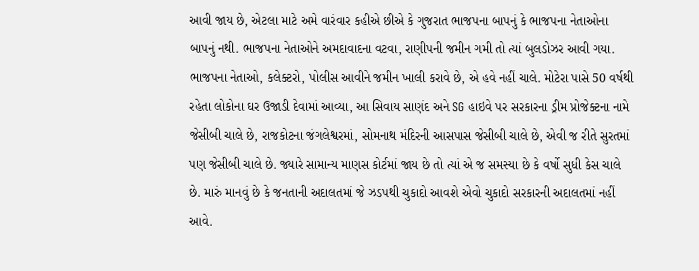આવી જાય છે, એટલા માટે અમે વારંવાર કહીએ છીએ કે ગુજરાત ભાજપના બાપનું કે ભાજપના નેતાઓના બાપનું નથી. ભાજપના નેતાઓને અમદાવાદના વટવા, રાણીપની જમીન ગમી તો ત્યાં બુલડોઝર આવી ગયા. ભાજપના નેતાઓ, કલેક્ટરો, પોલીસ આવીને જમીન ખાલી કરાવે છે, એ હવે નહીં ચાલે. મોટેરા પાસે 50 વર્ષથી રહેતા લોકોના ઘર ઉજાડી દેવામાં આવ્યા, આ સિવાય સાણંદ અને SG હાઇવે પર સરકારના ડ્રીમ પ્રોજેક્ટના નામે જેસીબી ચાલે છે, રાજકોટના જંગલેશ્વરમાં, સોમનાથ મંદિરની આસપાસ જેસીબી ચાલે છે, એવી જ રીતે સુરતમાં પણ જેસીબી ચાલે છે. જ્યારે સામાન્ય માણસ કોર્ટમાં જાય છે તો ત્યાં એ જ સમસ્યા છે કે વર્ષો સુધી કેસ ચાલે છે. મારું માનવું છે કે જનતાની અદાલતમાં જે ઝડપથી ચુકાદો આવશે એવો ચુકાદો સરકારની અદાલતમાં નહીં આવે.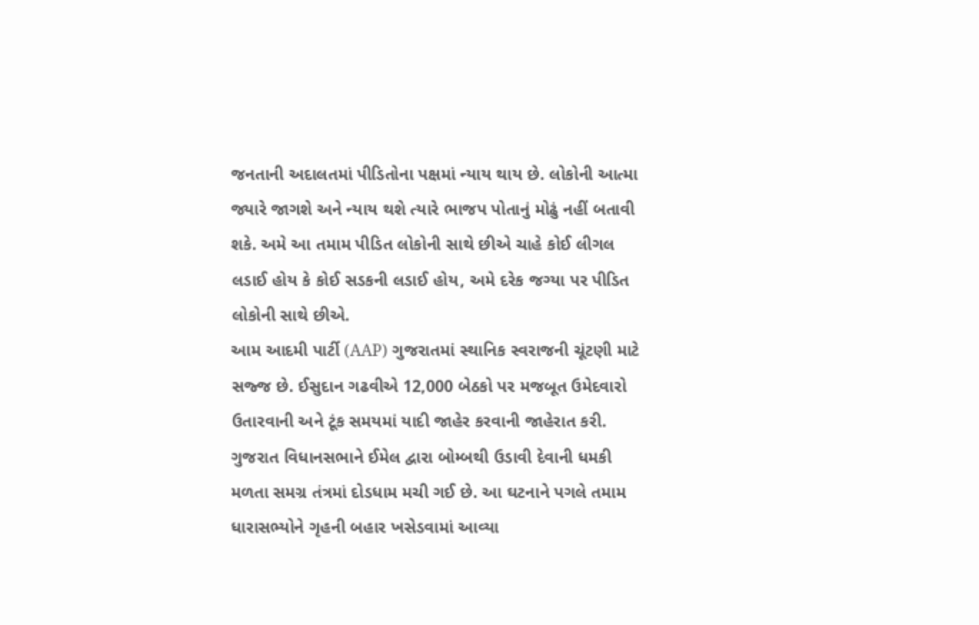જનતાની અદાલતમાં પીડિતોના પક્ષમાં ન્યાય થાય છે. લોકોની આત્મા જ્યારે જાગશે અને ન્યાય થશે ત્યારે ભાજપ પોતાનું મોઢું નહીં બતાવી શકે. અમે આ તમામ પીડિત લોકોની સાથે છીએ ચાહે કોઈ લીગલ લડાઈ હોય કે કોઈ સડકની લડાઈ હોય, અમે દરેક જગ્યા પર પીડિત લોકોની સાથે છીએ.
આમ આદમી પાર્ટી (AAP) ગુજરાતમાં સ્થાનિક સ્વરાજની ચૂંટણી માટે સજ્જ છે. ઈસુદાન ગઢવીએ 12,000 બેઠકો પર મજબૂત ઉમેદવારો ઉતારવાની અને ટૂંક સમયમાં યાદી જાહેર કરવાની જાહેરાત કરી.
ગુજરાત વિધાનસભાને ઈમેલ દ્વારા બોમ્બથી ઉડાવી દેવાની ધમકી મળતા સમગ્ર તંત્રમાં દોડધામ મચી ગઈ છે. આ ઘટનાને પગલે તમામ ધારાસભ્યોને ગૃહની બહાર ખસેડવામાં આવ્યા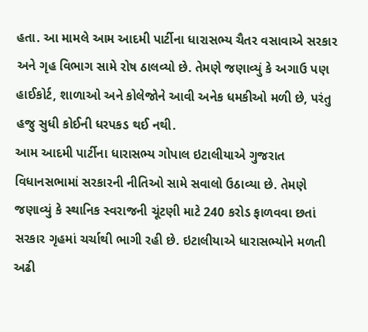હતા. આ મામલે આમ આદમી પાર્ટીના ધારાસભ્ય ચૈતર વસાવાએ સરકાર અને ગૃહ વિભાગ સામે રોષ ઠાલવ્યો છે. તેમણે જણાવ્યું કે અગાઉ પણ હાઈકોર્ટ, શાળાઓ અને કોલેજોને આવી અનેક ધમકીઓ મળી છે, પરંતુ હજુ સુધી કોઈની ધરપકડ થઈ નથી.
આમ આદમી પાર્ટીના ધારાસભ્ય ગોપાલ ઇટાલીયાએ ગુજરાત વિધાનસભામાં સરકારની નીતિઓ સામે સવાલો ઉઠાવ્યા છે. તેમણે જણાવ્યું કે સ્થાનિક સ્વરાજની ચૂંટણી માટે 240 કરોડ ફાળવવા છતાં સરકાર ગૃહમાં ચર્ચાથી ભાગી રહી છે. ઇટાલીયાએ ધારાસભ્યોને મળતી અઢી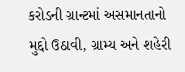કરોડની ગ્રાન્ટમાં અસમાનતાનો મુદ્દો ઉઠાવી, ગ્રામ્ય અને શહેરી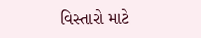વિસ્તારો માટે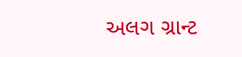અલગ ગ્રાન્ટ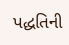પદ્ધતિની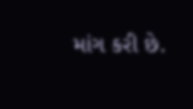માંગ કરી છે.